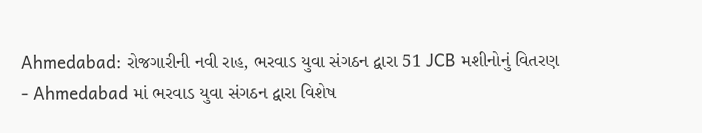Ahmedabad: રોજગારીની નવી રાહ, ભરવાડ યુવા સંગઠન દ્વારા 51 JCB મશીનોનું વિતરણ
- Ahmedabad માં ભરવાડ યુવા સંગઠન દ્વારા વિશેષ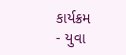કાર્યક્રમ
- યુવા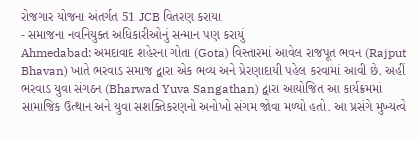રોજગાર યોજના અંતર્ગત 51 JCB વિતરણ કરાયા
- સમાજના નવનિયુક્ત અધિકારીઓનું સન્માન પણ કરાયું
Ahmedabad: અમદાવાદ શહેરના ગોતા (Gota) વિસ્તારમાં આવેલ રાજપૂત ભવન (Rajput Bhavan) ખાતે ભરવાડ સમાજ દ્વારા એક ભવ્ય અને પ્રેરણાદાયી પહેલ કરવામાં આવી છે. અહીં ભરવાડ યુવા સંગઠન (Bharwad Yuva Sangathan) દ્વારા આયોજિત આ કાર્યક્રમમાં સામાજિક ઉત્થાન અને યુવા સશક્તિકરણનો અનોખો સંગમ જોવા મળ્યો હતો. આ પ્રસંગે મુખ્યત્વે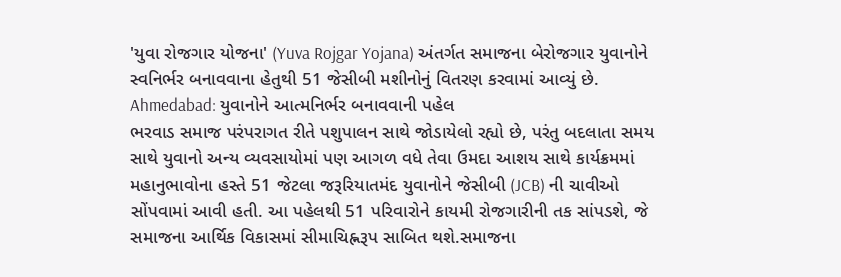'યુવા રોજગાર યોજના' (Yuva Rojgar Yojana) અંતર્ગત સમાજના બેરોજગાર યુવાનોને સ્વનિર્ભર બનાવવાના હેતુથી 51 જેસીબી મશીનોનું વિતરણ કરવામાં આવ્યું છે.
Ahmedabad: યુવાનોને આત્મનિર્ભર બનાવવાની પહેલ
ભરવાડ સમાજ પરંપરાગત રીતે પશુપાલન સાથે જોડાયેલો રહ્યો છે, પરંતુ બદલાતા સમય સાથે યુવાનો અન્ય વ્યવસાયોમાં પણ આગળ વધે તેવા ઉમદા આશય સાથે કાર્યક્રમમાં મહાનુભાવોના હસ્તે 51 જેટલા જરૂરિયાતમંદ યુવાનોને જેસીબી (JCB) ની ચાવીઓ સોંપવામાં આવી હતી. આ પહેલથી 51 પરિવારોને કાયમી રોજગારીની તક સાંપડશે, જે સમાજના આર્થિક વિકાસમાં સીમાચિહ્નરૂપ સાબિત થશે.સમાજના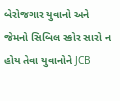બેરોજગાર યુવાનો અને જેમનો સિબિલ સ્કોર સારો ન હોય તેવા યુવાનોને JCB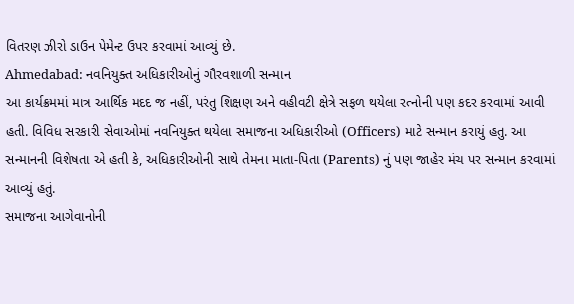વિતરણ ઝીરો ડાઉન પેમેન્ટ ઉપર કરવામાં આવ્યું છે.
Ahmedabad: નવનિયુક્ત અધિકારીઓનું ગૌરવશાળી સન્માન
આ કાર્યક્રમમાં માત્ર આર્થિક મદદ જ નહીં, પરંતુ શિક્ષણ અને વહીવટી ક્ષેત્રે સફળ થયેલા રત્નોની પણ કદર કરવામાં આવી હતી. વિવિધ સરકારી સેવાઓમાં નવનિયુક્ત થયેલા સમાજના અધિકારીઓ (Officers) માટે સન્માન કરાયું હતુ. આ સન્માનની વિશેષતા એ હતી કે, અધિકારીઓની સાથે તેમના માતા-પિતા (Parents) નું પણ જાહેર મંચ પર સન્માન કરવામાં આવ્યું હતું.
સમાજના આગેવાનોની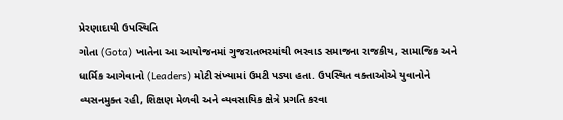પ્રેરણાદાયી ઉપસ્થિતિ
ગોતા (Gota) ખાતેના આ આયોજનમાં ગુજરાતભરમાંથી ભરવાડ સમાજના રાજકીય, સામાજિક અને ધાર્મિક આગેવાનો (Leaders) મોટી સંખ્યામાં ઉમટી પડ્યા હતા. ઉપસ્થિત વક્તાઓએ યુવાનોને વ્યસનમુક્ત રહી, શિક્ષણ મેળવી અને વ્યવસાયિક ક્ષેત્રે પ્રગતિ કરવા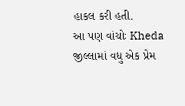હાકલ કરી હતી.
આ પણ વાંચોઃ Kheda જીલ્લામાં વધુ એક પ્રેમ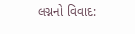લગ્નનો વિવાદ: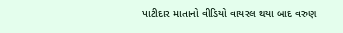પાટીદાર માતાનો વીડિયો વાયરલ થયા બાદ વરુણ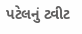પટેલનું ટ્વીટ